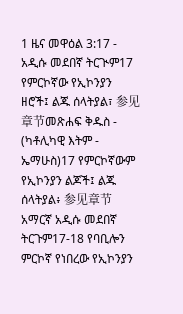1 ዜና መዋዕል 3:17 - አዲሱ መደበኛ ትርጒም17 የምርኮኛው የኢኮንያን ዘሮች፤ ልጁ ሰላትያል፣ 参见章节መጽሐፍ ቅዱስ - (ካቶሊካዊ እትም - ኤማሁስ)17 የምርኮኛውም የኢኮንያን ልጆች፤ ልጁ ሰላትያል፥ 参见章节አማርኛ አዲሱ መደበኛ ትርጉም17-18 የባቢሎን ምርኮኛ የነበረው የኢኮንያን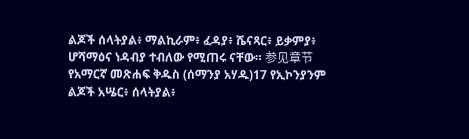ልጆች ሰላትያል፥ ማልኪራም፥ ፈዳያ፥ ሼናጻር፥ ይቃምያ፥ ሆሻማዕና ነዳብያ ተብለው የሚጠሩ ናቸው። 参见章节የአማርኛ መጽሐፍ ቅዱስ (ሰማንያ አሃዱ)17 የኢኮንያንም ልጆች አሤር፥ ሰላትያል፥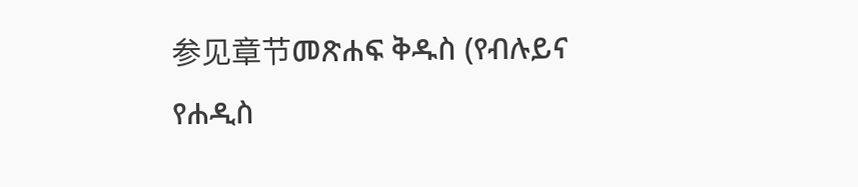参见章节መጽሐፍ ቅዱስ (የብሉይና የሐዲስ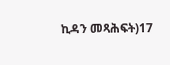ኪዳን መጻሕፍት)17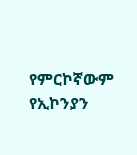የምርኮኛውም የኢኮንያን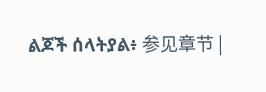ልጆች ሰላትያል፥ 参见章节 |